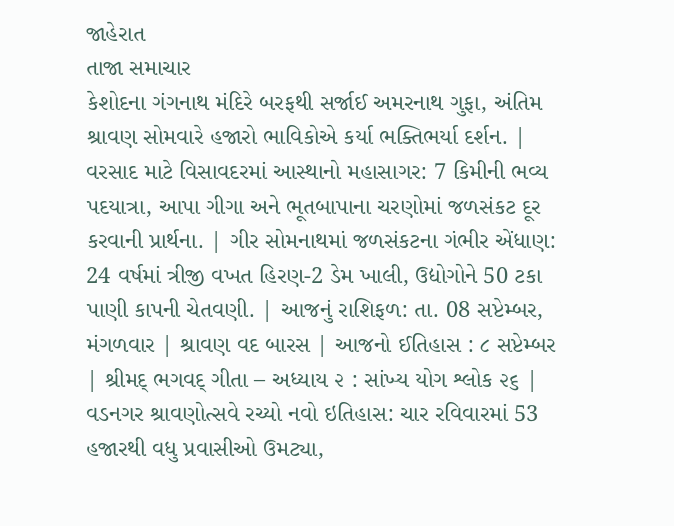જાહેરાત
તાજા સમાચાર
કેશોદના ગંગનાથ મંદિરે બરફથી સર્જાઈ અમરનાથ ગુફા, અંતિમ શ્રાવણ સોમવારે હજારો ભાવિકોએ કર્યા ભક્તિભર્યા દર્શન. | વરસાદ માટે વિસાવદરમાં આસ્થાનો મહાસાગર: 7 કિમીની ભવ્ય પદયાત્રા, આપા ગીગા અને ભૂતબાપાના ચરણોમાં જળસંકટ દૂર કરવાની પ્રાર્થના. | ગીર સોમનાથમાં જળસંકટના ગંભીર એંધાણ: 24 વર્ષમાં ત્રીજી વખત હિરણ-2 ડેમ ખાલી, ઉદ્યોગોને 50 ટકા પાણી કાપની ચેતવણી. | આજનું રાશિફળ: તા. 08 સપ્ટેમ્બર, મંગળવાર | શ્રાવણ વદ બારસ | આજનો ઈતિહાસ : ૮ સપ્ટેમ્બર | શ્રીમદ્ ભગવદ્ ગીતા – અધ્યાય ૨ : સાંખ્ય યોગ શ્લોક ૨૬ | વડનગર શ્રાવણોત્સવે રચ્યો નવો ઇતિહાસ: ચાર રવિવારમાં 53 હજારથી વધુ પ્રવાસીઓ ઉમટ્યા,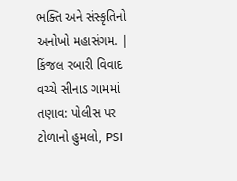ભક્તિ અને સંસ્કૃતિનો અનોખો મહાસંગમ. | કિંજલ રબારી વિવાદ વચ્ચે સીનાડ ગામમાં તણાવ: પોલીસ પર ટોળાનો હુમલો, PSI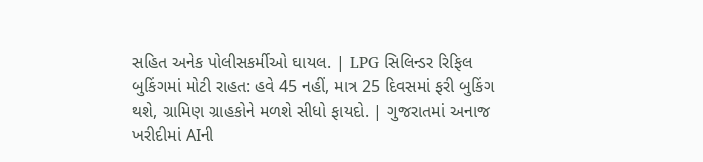સહિત અનેક પોલીસકર્મીઓ ઘાયલ. | LPG સિલિન્ડર રિફિલ બુકિંગમાં મોટી રાહત: હવે 45 નહીં, માત્ર 25 દિવસમાં ફરી બુકિંગ થશે, ગ્રામિણ ગ્રાહકોને મળશે સીધો ફાયદો. | ગુજરાતમાં અનાજ ખરીદીમાં AIની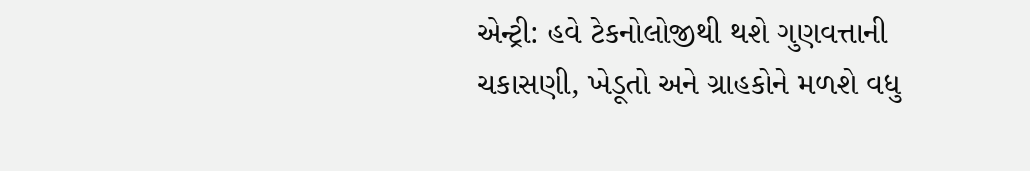એન્ટ્રી: હવે ટેકનોલોજીથી થશે ગુણવત્તાની ચકાસણી, ખેડૂતો અને ગ્રાહકોને મળશે વધુ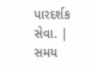પારદર્શક સેવા. |
સમય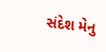સંદેશ મેનુ